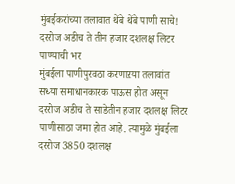मुंबईकरांच्या तलावात थेंबे थेंबे पाणी साचे! दररोज अडीच ते तीन हजार दशलक्ष लिटर पाण्याची भर
मुंबईला पाणीपुरवठा करणाऱया तलावांत सध्या समाधानकारक पाऊस होत असून दररोज अडीच ते साडेतीन हजार दशलक्ष लिटर पाणीसाठा जमा होत आहे. त्यामुळे मुंबईला दररोज 3850 दशलक्ष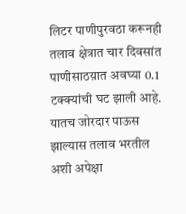लिटर पाणीपुरवठा करूनही तलाव क्षेत्रात चार दिवसांत पाणीसाठय़ात अवघ्या 0.1 टक्क्यांची घट झाली आहे. यातच जोरदार पाऊस झाल्यास तलाव भरतील अशी अपेक्षा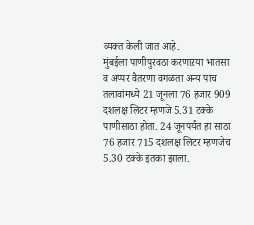व्यक्त केली जात आहे.
मुंबईला पाणीपुरवठा करणाऱया भातसा व अप्पर वैतरणा वगळता अन्य पाच तलावांमध्ये 21 जूनला 76 हजार 909 दशलक्ष लिटर म्हणजे 5.31 टक्के पाणीसाठा होता. 24 जूनपर्यंत हा साठा 76 हजार 715 दशलक्ष लिटर म्हणजेच 5.30 टक्के इतका झाला.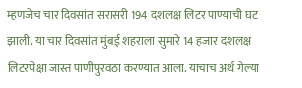म्हणजेच चार दिवसांत सरासरी 194 दशलक्ष लिटर पाण्याची घट झाली. या चार दिवसांत मुंबई शहराला सुमारे 14 हजार दशलक्ष लिटरपेक्षा जास्त पाणीपुरवठा करण्यात आला. याचाच अर्थ गेल्या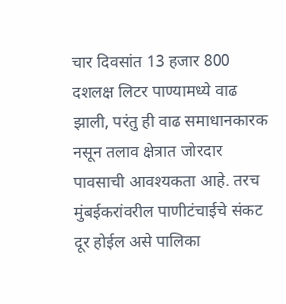चार दिवसांत 13 हजार 800 दशलक्ष लिटर पाण्यामध्ये वाढ झाली, परंतु ही वाढ समाधानकारक नसून तलाव क्षेत्रात जोरदार पावसाची आवश्यकता आहे. तरच मुंबईकरांवरील पाणीटंचाईचे संकट दूर होईल असे पालिका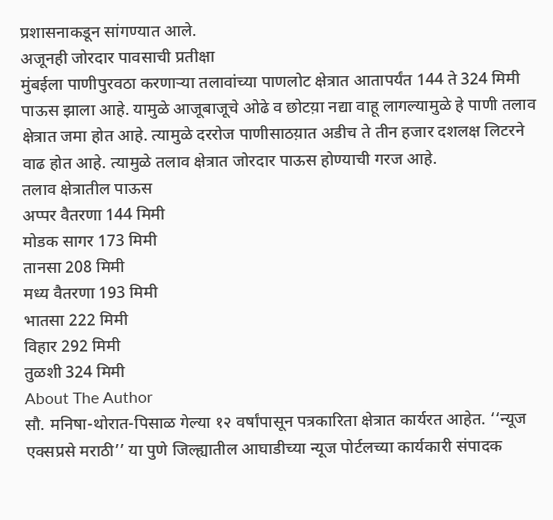प्रशासनाकडून सांगण्यात आले.
अजूनही जोरदार पावसाची प्रतीक्षा
मुंबईला पाणीपुरवठा करणाऱ्या तलावांच्या पाणलोट क्षेत्रात आतापर्यंत 144 ते 324 मिमी पाऊस झाला आहे. यामुळे आजूबाजूचे ओढे व छोटय़ा नद्या वाहू लागल्यामुळे हे पाणी तलाव क्षेत्रात जमा होत आहे. त्यामुळे दररोज पाणीसाठय़ात अडीच ते तीन हजार दशलक्ष लिटरने वाढ होत आहे. त्यामुळे तलाव क्षेत्रात जोरदार पाऊस होण्याची गरज आहे.
तलाव क्षेत्रातील पाऊस
अप्पर वैतरणा 144 मिमी
मोडक सागर 173 मिमी
तानसा 208 मिमी
मध्य वैतरणा 193 मिमी
भातसा 222 मिमी
विहार 292 मिमी
तुळशी 324 मिमी
About The Author
सौ. मनिषा-थोरात-पिसाळ गेल्या १२ वर्षांपासून पत्रकारिता क्षेत्रात कार्यरत आहेत. ‘‘न्यूज एक्सप्रसे मराठी’’ या पुणे जिल्ह्यातील आघाडीच्या न्यूज पोर्टलच्या कार्यकारी संपादक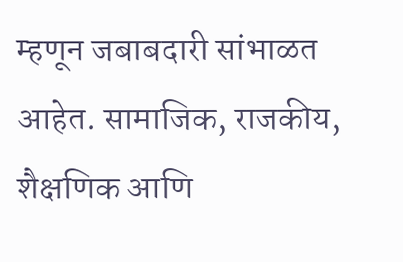म्हणून जबाबदारी सांभाळत आहेत. सामाजिक, राजकीय, शैक्षणिक आणि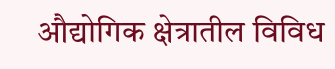औद्योगिक क्षेत्रातील विविध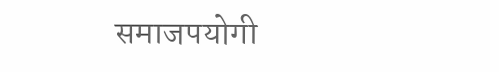समाजपयोगी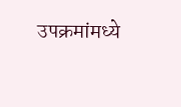उपक्रमांमध्ये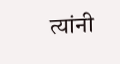त्यांनी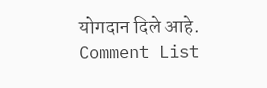योगदान दिले आहे.
Comment List